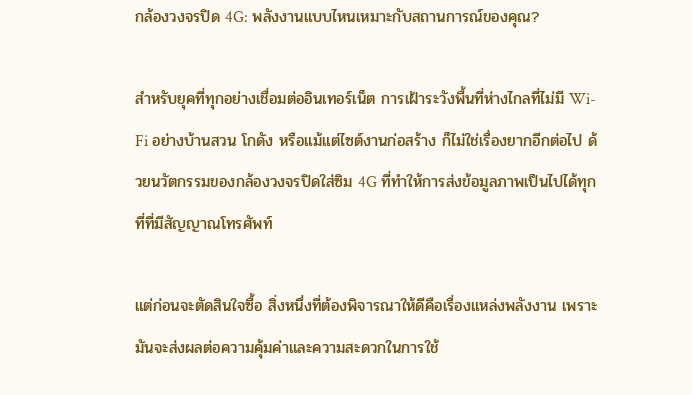กล้องวงจรปิด 4G: พลังงานแบบไหนเหมาะกับสถานการณ์ของคุณ?

สำหรับยุคที่ทุกอย่างเชื่อมต่ออินเทอร์เน็ต การเฝ้าระวังพื้นที่ห่างไกลที่ไม่มี Wi-Fi อย่างบ้านสวน โกดัง หรือแม้แต่ไซต์งานก่อสร้าง ก็ไม่ใช่เรื่องยากอีกต่อไป ด้วยนวัตกรรมของกล้องวงจรปิดใส่ซิม 4G ที่ทำให้การส่งข้อมูลภาพเป็นไปได้ทุกที่ที่มีสัญญาณโทรศัพท์

แต่ก่อนจะตัดสินใจซื้อ สิ่งหนึ่งที่ต้องพิจารณาให้ดีคือเรื่องแหล่งพลังงาน เพราะมันจะส่งผลต่อความคุ้มค่าและความสะดวกในการใช้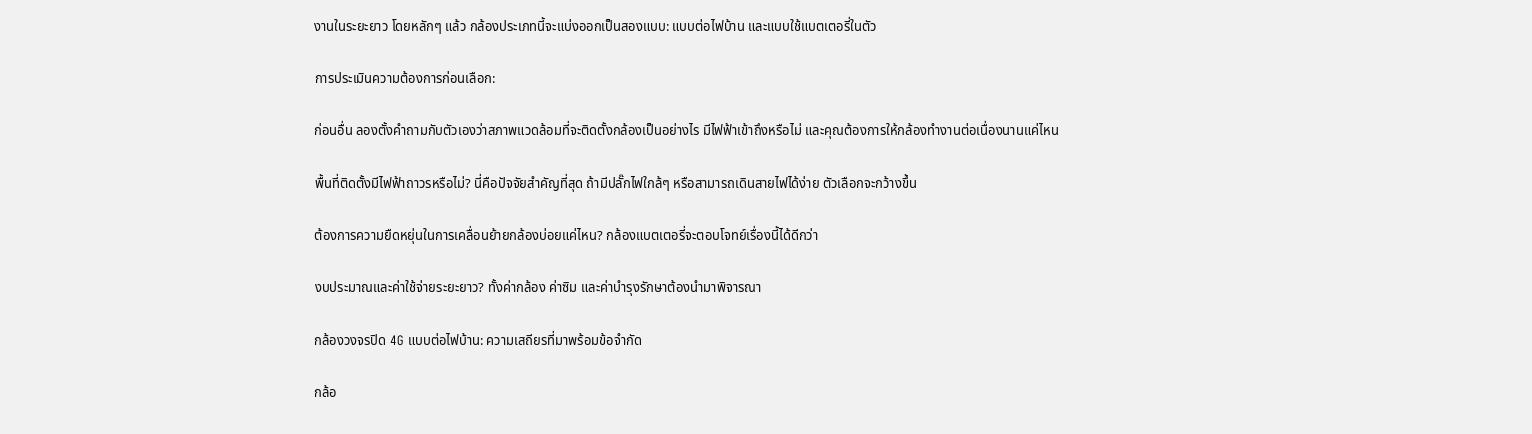งานในระยะยาว โดยหลักๆ แล้ว กล้องประเภทนี้จะแบ่งออกเป็นสองแบบ: แบบต่อไฟบ้าน และแบบใช้แบตเตอรี่ในตัว

การประเมินความต้องการก่อนเลือก:

ก่อนอื่น ลองตั้งคำถามกับตัวเองว่าสภาพแวดล้อมที่จะติดตั้งกล้องเป็นอย่างไร มีไฟฟ้าเข้าถึงหรือไม่ และคุณต้องการให้กล้องทำงานต่อเนื่องนานแค่ไหน

พื้นที่ติดตั้งมีไฟฟ้าถาวรหรือไม่? นี่คือปัจจัยสำคัญที่สุด ถ้ามีปลั๊กไฟใกล้ๆ หรือสามารถเดินสายไฟได้ง่าย ตัวเลือกจะกว้างขึ้น

ต้องการความยืดหยุ่นในการเคลื่อนย้ายกล้องบ่อยแค่ไหน? กล้องแบตเตอรี่จะตอบโจทย์เรื่องนี้ได้ดีกว่า

งบประมาณและค่าใช้จ่ายระยะยาว? ทั้งค่ากล้อง ค่าซิม และค่าบำรุงรักษาต้องนำมาพิจารณา

กล้องวงจรปิด 4G แบบต่อไฟบ้าน: ความเสถียรที่มาพร้อมข้อจำกัด

กล้อ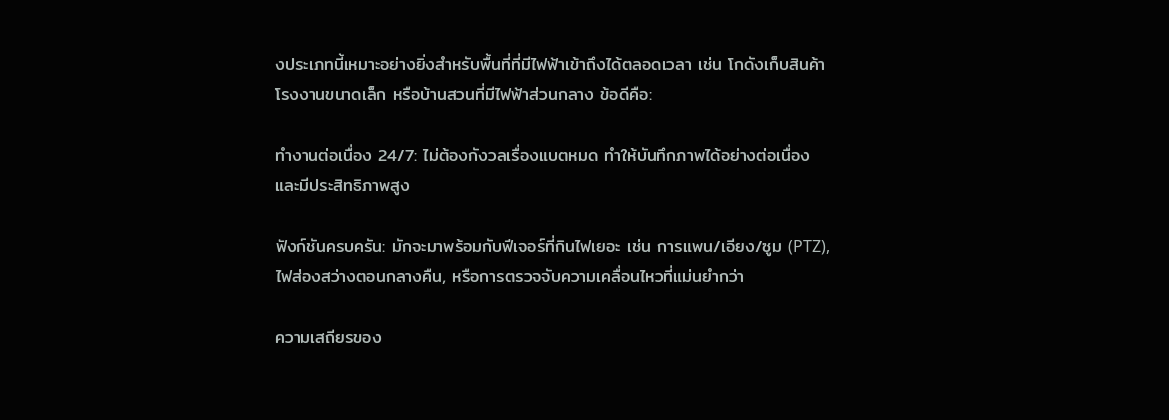งประเภทนี้เหมาะอย่างยิ่งสำหรับพื้นที่ที่มีไฟฟ้าเข้าถึงได้ตลอดเวลา เช่น โกดังเก็บสินค้า โรงงานขนาดเล็ก หรือบ้านสวนที่มีไฟฟ้าส่วนกลาง ข้อดีคือ:

ทำงานต่อเนื่อง 24/7: ไม่ต้องกังวลเรื่องแบตหมด ทำให้บันทึกภาพได้อย่างต่อเนื่องและมีประสิทธิภาพสูง

ฟังก์ชันครบครัน: มักจะมาพร้อมกับฟีเจอร์ที่กินไฟเยอะ เช่น การแพน/เอียง/ซูม (PTZ), ไฟส่องสว่างตอนกลางคืน, หรือการตรวจจับความเคลื่อนไหวที่แม่นยำกว่า

ความเสถียรของ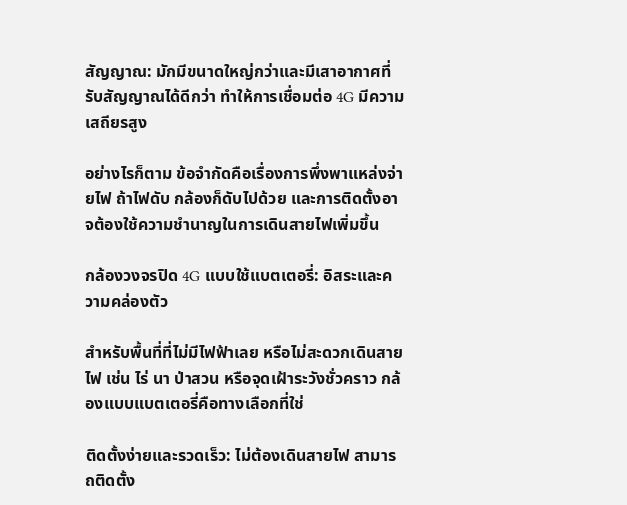สัญญาณ: มักมีขนาดใหญ่กว่าและมีเสาอากาศที่รับสัญญาณได้ดีกว่า ทำให้การเชื่อมต่อ 4G มีความเสถียรสูง

อย่างไรก็ตาม ข้อจำกัดคือเรื่องการพึ่งพาแหล่งจ่ายไฟ ถ้าไฟดับ กล้องก็ดับไปด้วย และการติดตั้งอาจต้องใช้ความชำนาญในการเดินสายไฟเพิ่มขึ้น

กล้องวงจรปิด 4G แบบใช้แบตเตอรี่: อิสระและความคล่องตัว

สำหรับพื้นที่ที่ไม่มีไฟฟ้าเลย หรือไม่สะดวกเดินสายไฟ เช่น ไร่ นา ป่าสวน หรือจุดเฝ้าระวังชั่วคราว กล้องแบบแบตเตอรี่คือทางเลือกที่ใช่

ติดตั้งง่ายและรวดเร็ว: ไม่ต้องเดินสายไฟ สามารถติดตั้ง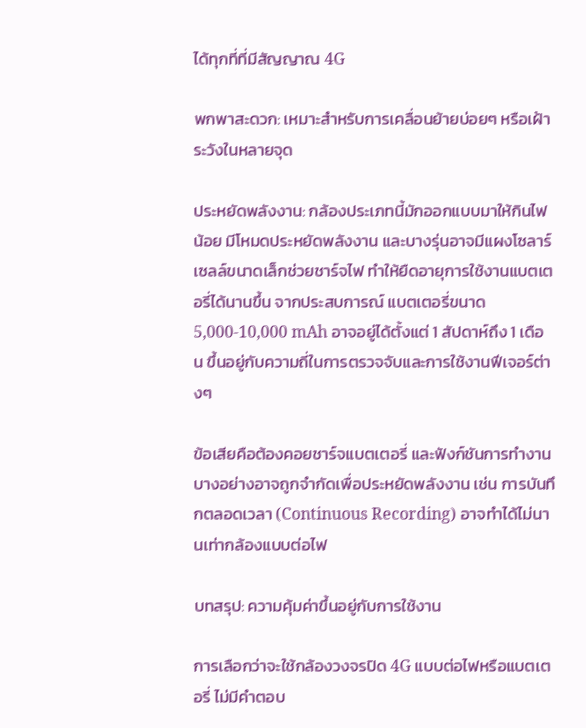ได้ทุกที่ที่มีสัญญาณ 4G

พกพาสะดวก: เหมาะสำหรับการเคลื่อนย้ายบ่อยๆ หรือเฝ้าระวังในหลายจุด

ประหยัดพลังงาน: กล้องประเภทนี้มักออกแบบมาให้กินไฟน้อย มีโหมดประหยัดพลังงาน และบางรุ่นอาจมีแผงโซลาร์เซลล์ขนาดเล็กช่วยชาร์จไฟ ทำให้ยืดอายุการใช้งานแบตเตอรี่ได้นานขึ้น จากประสบการณ์ แบตเตอรี่ขนาด 5,000-10,000 mAh อาจอยู่ได้ตั้งแต่ 1 สัปดาห์ถึง 1 เดือน ขึ้นอยู่กับความถี่ในการตรวจจับและการใช้งานฟีเจอร์ต่างๆ

ข้อเสียคือต้องคอยชาร์จแบตเตอรี่ และฟังก์ชันการทำงานบางอย่างอาจถูกจำกัดเพื่อประหยัดพลังงาน เช่น การบันทึกตลอดเวลา (Continuous Recording) อาจทำได้ไม่นานเท่ากล้องแบบต่อไฟ

บทสรุป: ความคุ้มค่าขึ้นอยู่กับการใช้งาน

การเลือกว่าจะใช้กล้องวงจรปิด 4G แบบต่อไฟหรือแบตเตอรี่ ไม่มีคำตอบ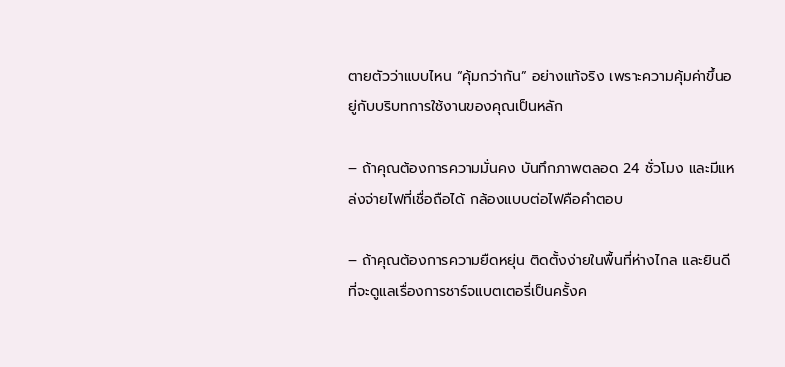ตายตัวว่าแบบไหน “คุ้มกว่ากัน” อย่างแท้จริง เพราะความคุ้มค่าขึ้นอยู่กับบริบทการใช้งานของคุณเป็นหลัก

– ถ้าคุณต้องการความมั่นคง บันทึกภาพตลอด 24 ชั่วโมง และมีแหล่งจ่ายไฟที่เชื่อถือได้ กล้องแบบต่อไฟคือคำตอบ

– ถ้าคุณต้องการความยืดหยุ่น ติดตั้งง่ายในพื้นที่ห่างไกล และยินดีที่จะดูแลเรื่องการชาร์จแบตเตอรี่เป็นครั้งค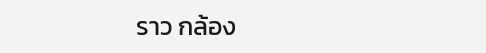ราว กล้อง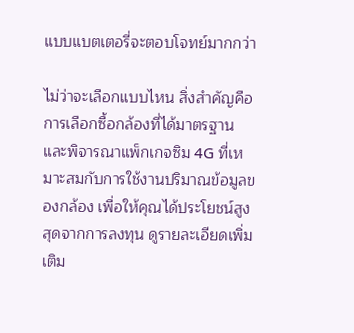แบบแบตเตอรี่จะตอบโจทย์มากกว่า

ไม่ว่าจะเลือกแบบไหน สิ่งสำคัญคือการเลือกซื้อกล้องที่ได้มาตรฐานและพิจารณาแพ็กเกจซิม 4G ที่เหมาะสมกับการใช้งานปริมาณข้อมูลของกล้อง เพื่อให้คุณได้ประโยชน์สูงสุดจากการลงทุน ดูรายละเอียดเพิ่มเติม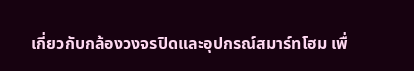เกี่ยวกับกล้องวงจรปิดและอุปกรณ์สมาร์ทโฮม เพื่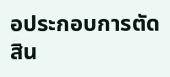อประกอบการตัดสิน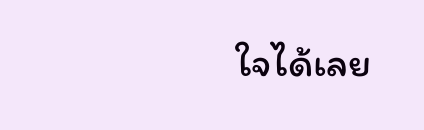ใจได้เลย